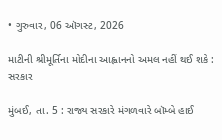• ગુરુવાર, 06 ઑગસ્ટ, 2026

માટીની શ્રીમૂર્તિના મોદીના આહ્વાનનો અમલ નહીં થઈ શકે : સરકાર

મુંબઈ, તા. 5 : રાજ્ય સરકારે મંગળવારે બૉમ્બે હાઈ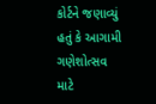કોર્ટને જણાવ્યું હતું કે આગામી ગણેશોત્સવ માટે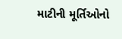માટીની મૂર્તિઓનો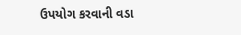ઉપયોગ કરવાની વડા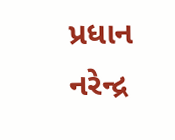પ્રધાન નરેન્દ્ર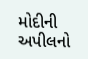મોદીની અપીલનો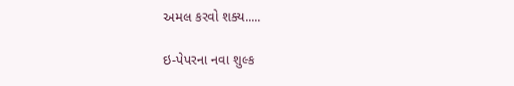અમલ કરવો શક્ય.....

ઇ-પેપરના નવા શુલ્ક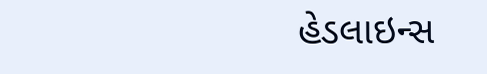હેડલાઇન્સ